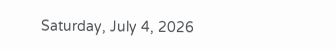Saturday, July 4, 2026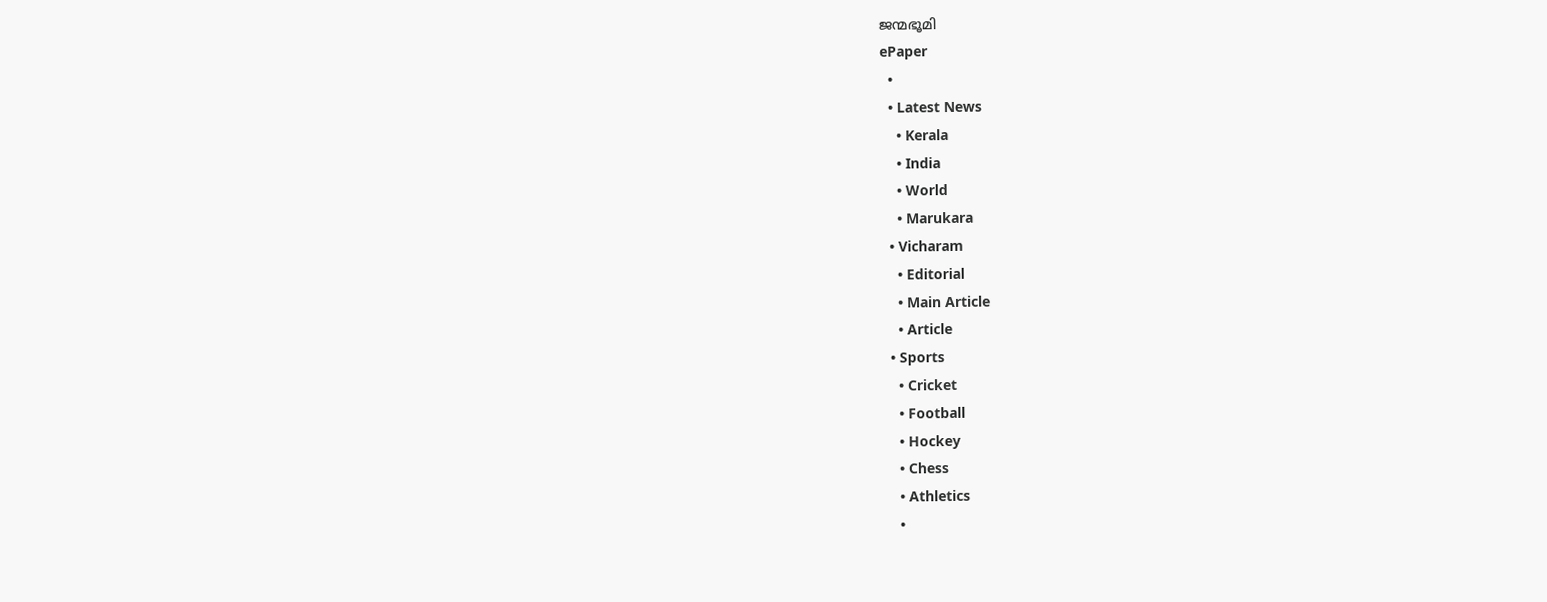ജന്മഭൂമി
ePaper
  •
  • Latest News
    • Kerala
    • India
    • World
    • Marukara
  • Vicharam
    • Editorial
    • Main Article
    • Article
  • Sports
    • Cricket
    • Football
    • Hockey
    • Chess
    • Athletics
    •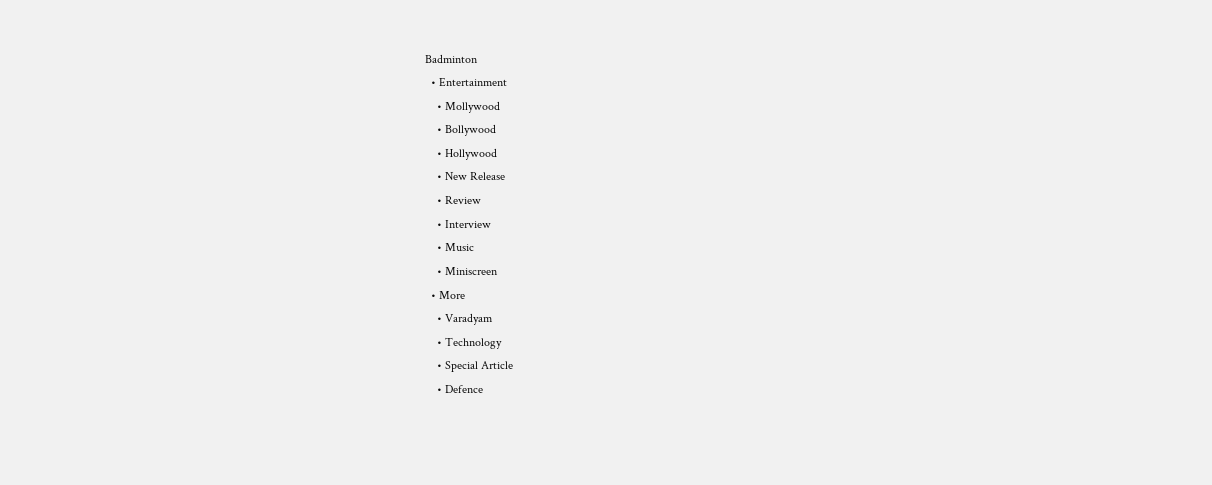Badminton
  • Entertainment
    • Mollywood
    • Bollywood
    • Hollywood
    • New Release
    • Review
    • Interview
    • Music
    • Miniscreen
  • More
    • Varadyam
    • Technology
    • Special Article
    • Defence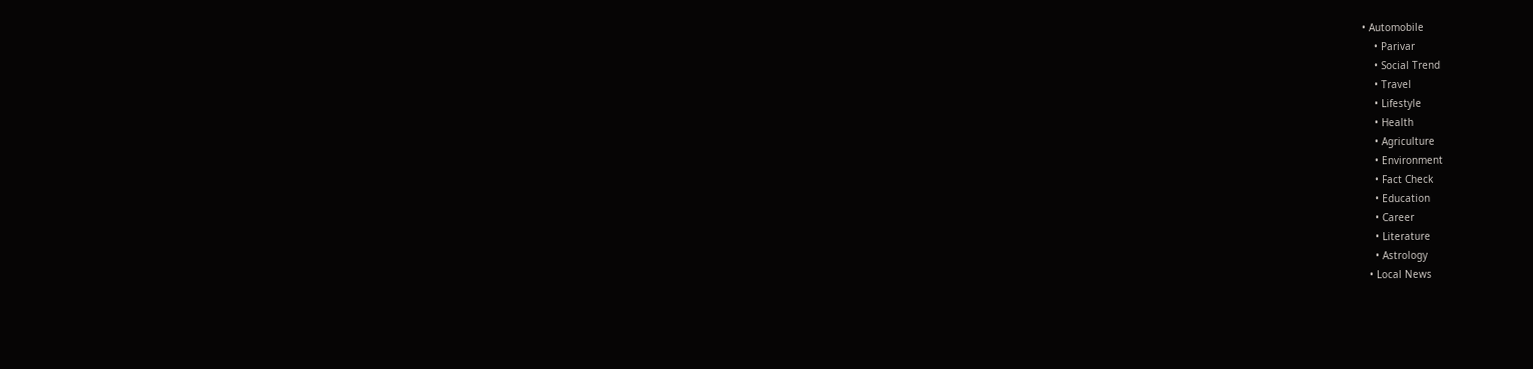• Automobile
    • Parivar
    • Social Trend
    • Travel
    • Lifestyle
    • Health
    • Agriculture
    • Environment
    • Fact Check
    • Education
    • Career
    • Literature
    • Astrology
  • Local News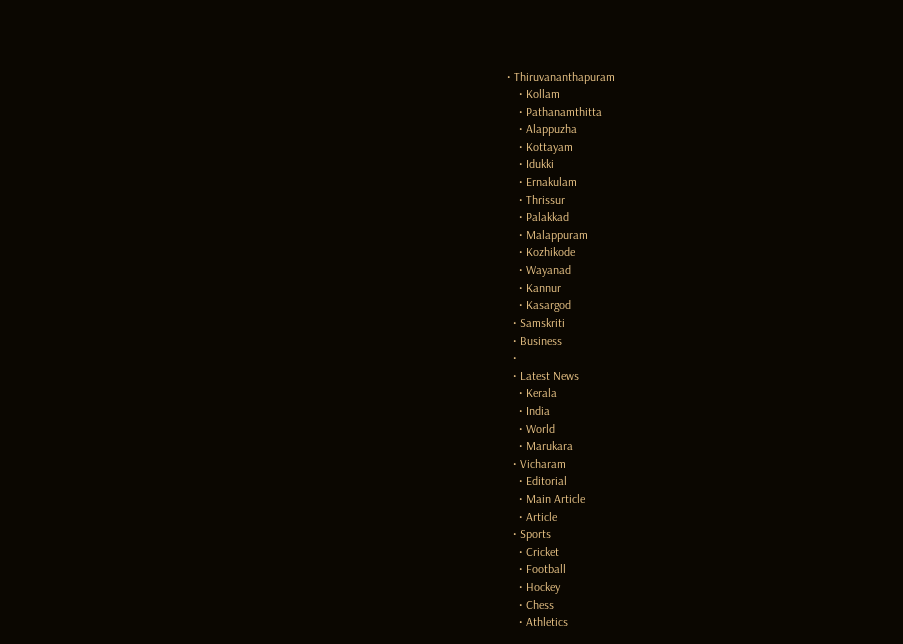• Thiruvananthapuram
    • Kollam
    • Pathanamthitta
    • Alappuzha
    • Kottayam
    • Idukki
    • Ernakulam
    • Thrissur
    • Palakkad
    • Malappuram
    • Kozhikode
    • Wayanad
    • Kannur
    • Kasargod
  • Samskriti
  • Business
  •
  • Latest News
    • Kerala
    • India
    • World
    • Marukara
  • Vicharam
    • Editorial
    • Main Article
    • Article
  • Sports
    • Cricket
    • Football
    • Hockey
    • Chess
    • Athletics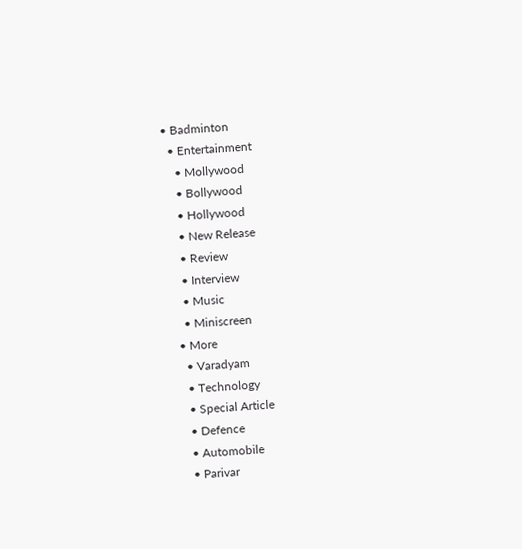• Badminton
  • Entertainment
    • Mollywood
    • Bollywood
    • Hollywood
    • New Release
    • Review
    • Interview
    • Music
    • Miniscreen
  • More
    • Varadyam
    • Technology
    • Special Article
    • Defence
    • Automobile
    • Parivar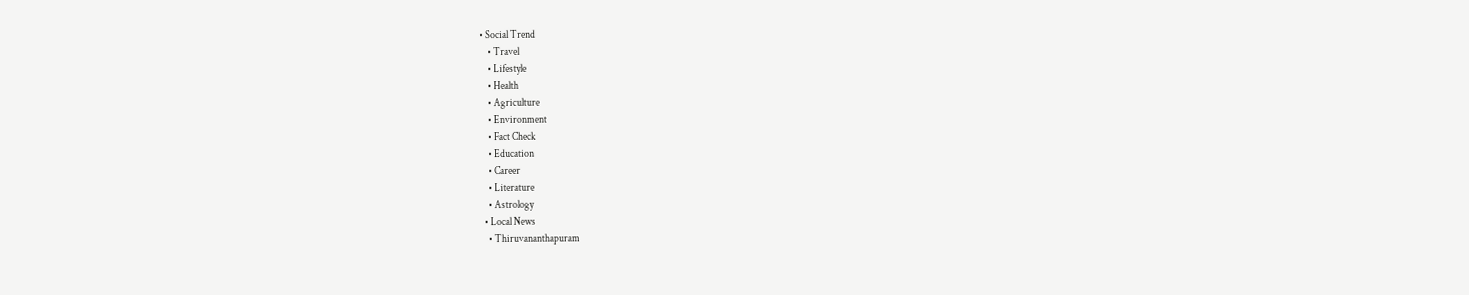• Social Trend
    • Travel
    • Lifestyle
    • Health
    • Agriculture
    • Environment
    • Fact Check
    • Education
    • Career
    • Literature
    • Astrology
  • Local News
    • Thiruvananthapuram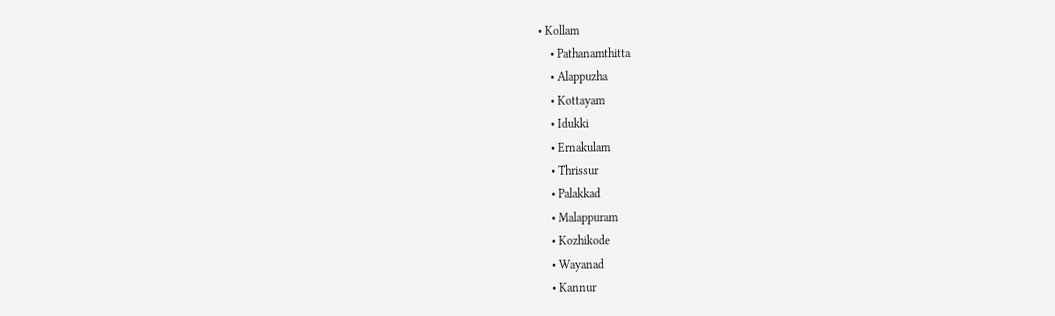• Kollam
    • Pathanamthitta
    • Alappuzha
    • Kottayam
    • Idukki
    • Ernakulam
    • Thrissur
    • Palakkad
    • Malappuram
    • Kozhikode
    • Wayanad
    • Kannur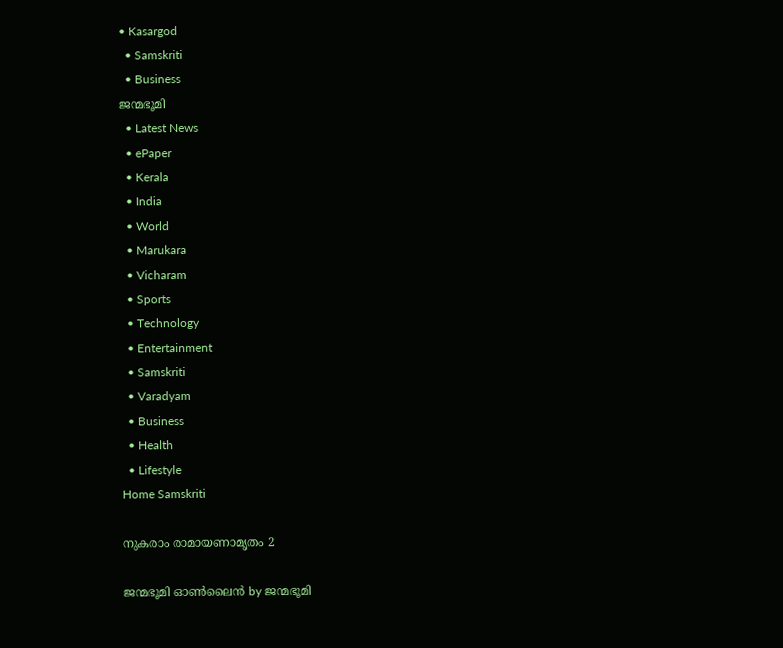• Kasargod
  • Samskriti
  • Business
ജന്മഭൂമി
  • Latest News
  • ePaper
  • Kerala
  • India
  • World
  • Marukara
  • Vicharam
  • Sports
  • Technology
  • Entertainment
  • Samskriti
  • Varadyam
  • Business
  • Health
  • Lifestyle
Home Samskriti

നുകരാം രാമായണാമൃതം 2

ജന്മഭൂമി ഓണ്‍ലൈന്‍ by ജന്മഭൂമി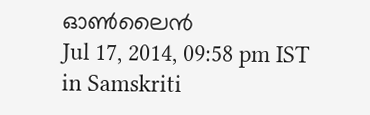ഓണ്‍ലൈന്‍
Jul 17, 2014, 09:58 pm IST
in Samskriti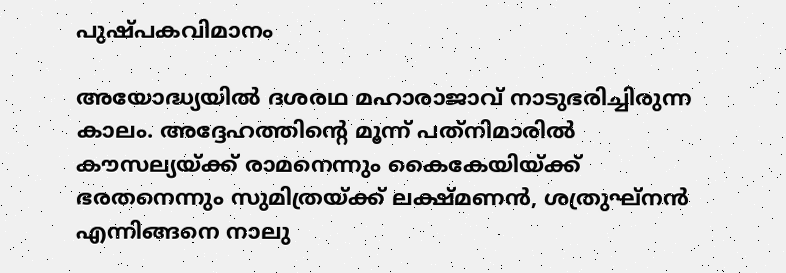പുഷ്പകവിമാനം

അയോദ്ധ്യയില്‍ ദശരഥ മഹാരാജാവ് നാടുഭരിച്ചിരുന്ന കാലം. അദ്ദേഹത്തിന്റെ മൂന്ന് പത്‌നിമാരില്‍ കൗസല്യയ്‌ക്ക് രാമനെന്നും കൈകേയിയ്‌ക്ക് ഭരതനെന്നും സുമിത്രയ്‌ക്ക് ലക്ഷ്മണന്‍, ശത്രുഘ്‌നന്‍ എന്നിങ്ങനെ നാലു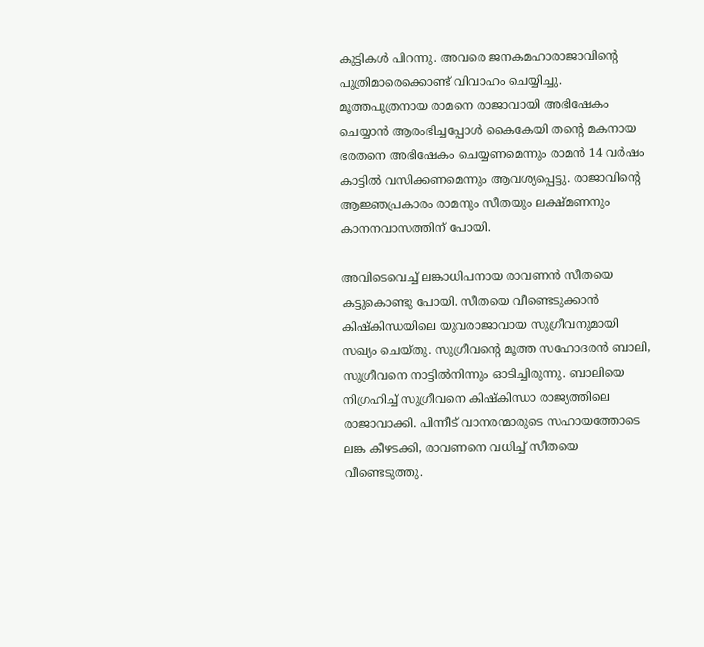കുട്ടികള്‍ പിറന്നു. അവരെ ജനകമഹാരാജാവിന്റെ പുത്രിമാരെക്കൊണ്ട് വിവാഹം ചെയ്യിച്ചു. മൂത്തപുത്രനായ രാമനെ രാജാവായി അഭിഷേകം ചെയ്യാന്‍ ആരംഭിച്ചപ്പോള്‍ കൈകേയി തന്റെ മകനായ ഭരതനെ അഭിഷേകം ചെയ്യണമെന്നും രാമന്‍ 14 വര്‍ഷം കാട്ടില്‍ വസിക്കണമെന്നും ആവശ്യപ്പെട്ടു. രാജാവിന്റെ ആജ്ഞപ്രകാരം രാമനും സീതയും ലക്ഷ്മണനും കാനനവാസത്തിന് പോയി.

അവിടെവെച്ച് ലങ്കാധിപനായ രാവണന്‍ സീതയെ കട്ടുകൊണ്ടു പോയി. സീതയെ വീണ്ടെടുക്കാന്‍ കിഷ്‌കിന്ധയിലെ യുവരാജാവായ സുഗ്രീവനുമായി സഖ്യം ചെയ്തു. സുഗ്രീവന്റെ മൂത്ത സഹോദരന്‍ ബാലി, സുഗ്രീവനെ നാട്ടില്‍നിന്നും ഓടിച്ചിരുന്നു. ബാലിയെ നിഗ്രഹിച്ച് സുഗ്രീവനെ കിഷ്‌കിന്ധാ രാജ്യത്തിലെ രാജാവാക്കി. പിന്നീട് വാനരന്മാരുടെ സഹായത്തോടെ ലങ്ക കീഴടക്കി, രാവണനെ വധിച്ച് സീതയെ വീണ്ടെടുത്തു.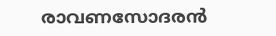രാവണസോദരന്‍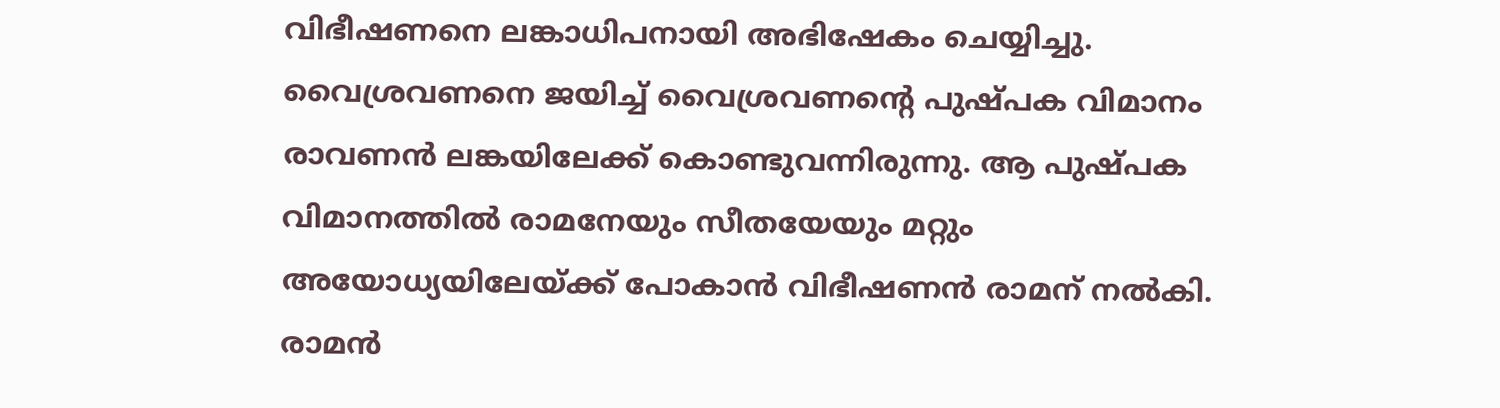വിഭീഷണനെ ലങ്കാധിപനായി അഭിഷേകം ചെയ്യിച്ചു. വൈശ്രവണനെ ജയിച്ച് വൈശ്രവണന്റെ പുഷ്പക വിമാനം രാവണന്‍ ലങ്കയിലേക്ക് കൊണ്ടുവന്നിരുന്നു. ആ പുഷ്പക വിമാനത്തില്‍ രാമനേയും സീതയേയും മറ്റും അയോധ്യയിലേയ്‌ക്ക് പോകാന്‍ വിഭീഷണന്‍ രാമന് നല്‍കി. രാമന്‍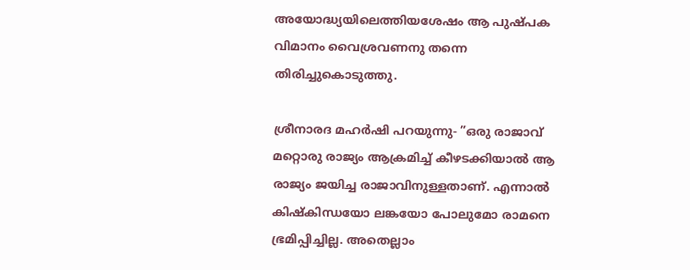അയോദ്ധ്യയിലെത്തിയശേഷം ആ പുഷ്പക വിമാനം വൈശ്രവണനു തന്നെ തിരിച്ചുകൊടുത്തു.

ശ്രീനാരദ മഹര്‍ഷി പറയുന്നു- ”ഒരു രാജാവ് മറ്റൊരു രാജ്യം ആക്രമിച്ച് കീഴടക്കിയാല്‍ ആ രാജ്യം ജയിച്ച രാജാവിനുള്ളതാണ്. എന്നാല്‍ കിഷ്‌കിന്ധയോ ലങ്കയോ പോലുമോ രാമനെ ഭ്രമിപ്പിച്ചില്ല. അതെല്ലാം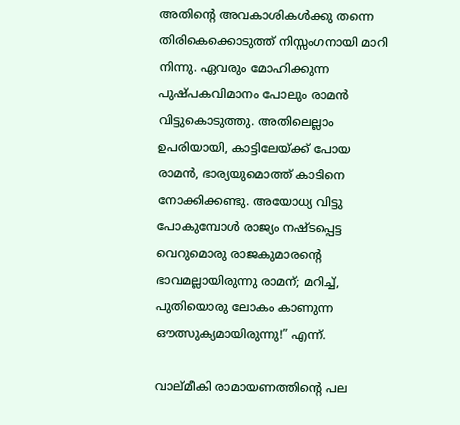അതിന്റെ അവകാശികള്‍ക്കു തന്നെ തിരികെക്കൊടുത്ത് നിസ്സംഗനായി മാറി നിന്നു. ഏവരും മോഹിക്കുന്ന പുഷ്പകവിമാനം പോലും രാമന്‍ വിട്ടുകൊടുത്തു. അതിലെല്ലാം ഉപരിയായി, കാട്ടിലേയ്‌ക്ക് പോയ രാമന്‍, ഭാര്യയുമൊത്ത് കാടിനെ നോക്കിക്കണ്ടു. അയോധ്യ വിട്ടു പോകുമ്പോള്‍ രാജ്യം നഷ്ടപ്പെട്ട വെറുമൊരു രാജകുമാരന്റെ ഭാവമല്ലായിരുന്നു രാമന്; മറിച്ച്, പുതിയൊരു ലോകം കാണുന്ന ഔത്സുക്യമായിരുന്നു!” എന്ന്.

വാല്മീകി രാമായണത്തിന്റെ പല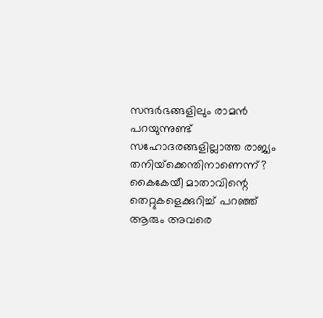സന്ദര്‍ഭങ്ങളിലും രാമന്‍ പറയുന്നുണ്ട് സഹോദരങ്ങളില്ലാത്ത രാജ്യം തനിയ്‌ക്കെന്തിനാണെന്ന്? കൈകേയീ മാതാവിന്റെ തെറ്റുകളെക്കുറിച്ച് പറഞ്ഞ് ആരും അവരെ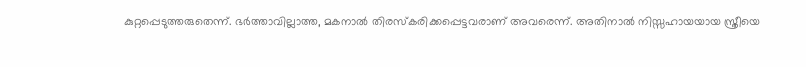കുറ്റപ്പെടുത്തരുതെന്ന്. ഭര്‍ത്താവില്ലാത്ത, മകനാല്‍ തിരസ്‌കരിക്കപ്പെട്ടവരാണ് അവരെന്ന്. അതിനാല്‍ നിസ്സഹായയായ സ്ത്രീയെ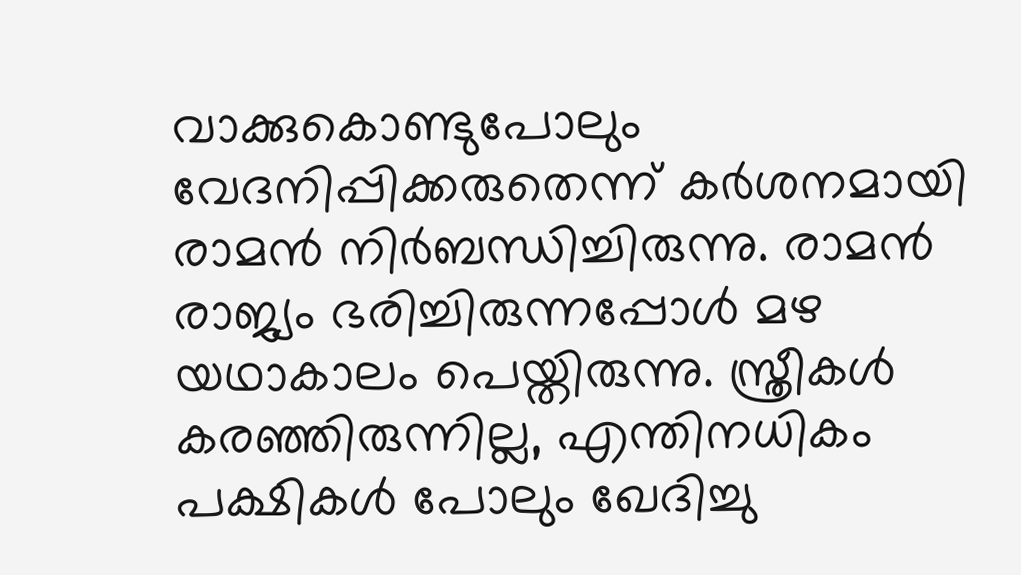വാക്കുകൊണ്ടുപോലും വേദനിപ്പിക്കരുതെന്ന് കര്‍ശനമായി രാമന്‍ നിര്‍ബന്ധിച്ചിരുന്നു. രാമന്‍ രാജ്യം ഭരിച്ചിരുന്നപ്പോള്‍ മഴ യഥാകാലം പെയ്തിരുന്നു. സ്ത്രീകള്‍ കരഞ്ഞിരുന്നില്ല, എന്തിനധികം പക്ഷികള്‍ പോലും ഖേദിച്ചു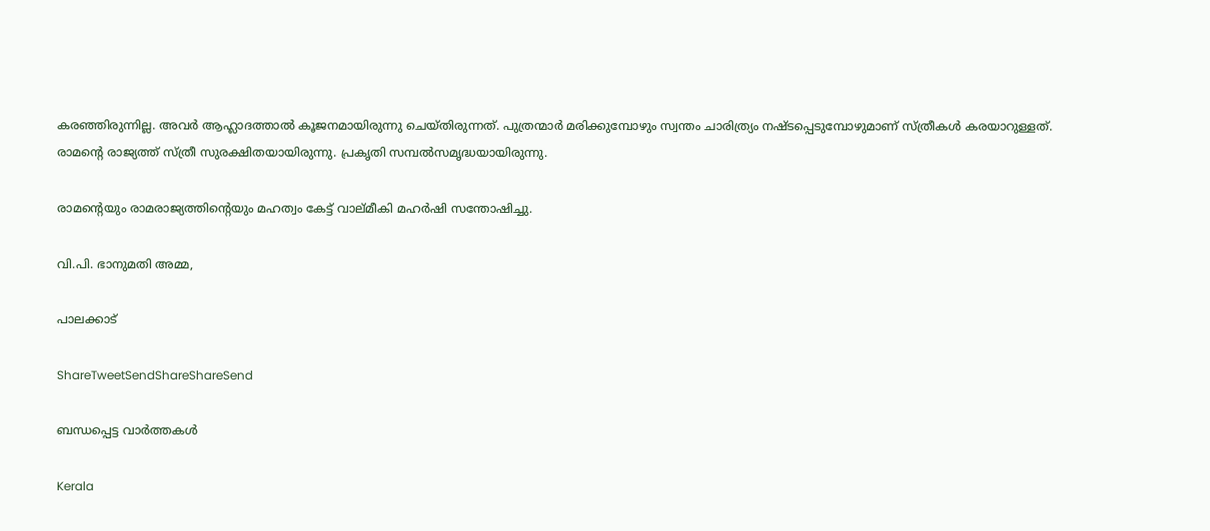കരഞ്ഞിരുന്നില്ല. അവര്‍ ആഹ്ലാദത്താല്‍ കൂജനമായിരുന്നു ചെയ്തിരുന്നത്. പുത്രന്മാര്‍ മരിക്കുമ്പോഴും സ്വന്തം ചാരിത്ര്യം നഷ്ടപ്പെടുമ്പോഴുമാണ് സ്ത്രീകള്‍ കരയാറുള്ളത്. രാമന്റെ രാജ്യത്ത് സ്ത്രീ സുരക്ഷിതയായിരുന്നു. പ്രകൃതി സമ്പല്‍സമൃദ്ധയായിരുന്നു.

രാമന്റെയും രാമരാജ്യത്തിന്റെയും മഹത്വം കേട്ട് വാല്മീകി മഹര്‍ഷി സന്തോഷിച്ചു.

വി.പി. ഭാനുമതി അമ്മ,

പാലക്കാട്

ShareTweetSendShareShareSend

ബന്ധപ്പെട്ട വാര്‍ത്തകള്‍

Kerala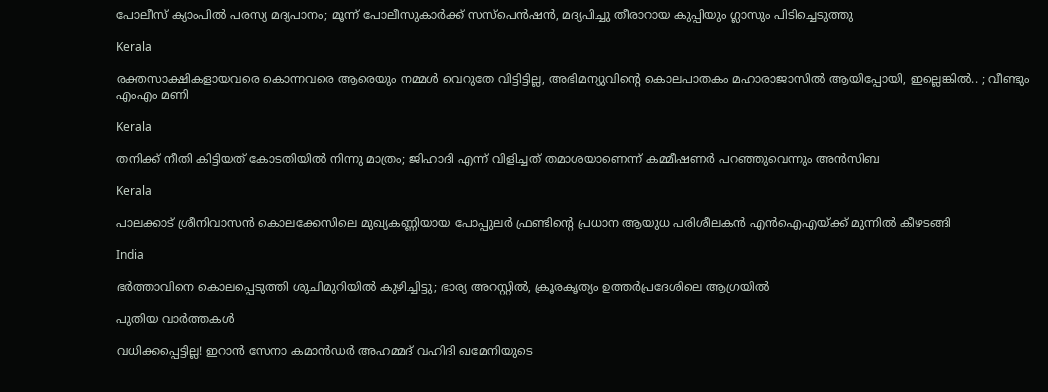പോലീസ് ക്യാംപിൽ പരസ്യ മദ്യപാനം; മൂന്ന് പോലീസുകാർക്ക് സസ്പെൻഷൻ, മദ്യപിച്ചു തീരാറായ കുപ്പിയും ഗ്ലാസും പിടിച്ചെടുത്തു

Kerala

രക്തസാക്ഷികളായവരെ കൊന്നവരെ ആരെയും നമ്മൾ വെറുതേ വിട്ടിട്ടില്ല, അഭിമന്യുവിന്റെ കൊലപാതകം മഹാരാജാസിൽ ആയിപ്പോയി, ഇല്ലെങ്കിൽ.. ; വീണ്ടും എംഎം മണി

Kerala

തനിക്ക് നീതി കിട്ടിയത് കോടതിയിൽ നിന്നു മാത്രം; ജിഹാദി എന്ന് വിളിച്ചത് തമാശയാണെന്ന് കമ്മീഷണർ പറഞ്ഞുവെന്നും അൻസിബ

Kerala

പാലക്കാട് ശ്രീനിവാസൻ കൊലക്കേസിലെ മുഖ്യകണ്ണിയായ പോപ്പുലർ ഫ്രണ്ടിന്റെ പ്രധാന ആയുധ പരിശീലകൻ എൻഐഎയ്‌ക്ക് മുന്നിൽ കീഴടങ്ങി

India

ഭർത്താവിനെ കൊലപ്പെടുത്തി ശുചിമുറിയിൽ കുഴിച്ചിട്ടു; ഭാര്യ അറസ്റ്റിൽ, ക്രൂരകൃത്യം ഉത്തര്‍പ്രദേശിലെ ആഗ്രയിൽ

പുതിയ വാര്‍ത്തകള്‍

വധിക്കപ്പെട്ടില്ല! ഇറാൻ സേനാ കമാൻഡർ അഹമ്മദ് വഹിദി ഖമേനിയുടെ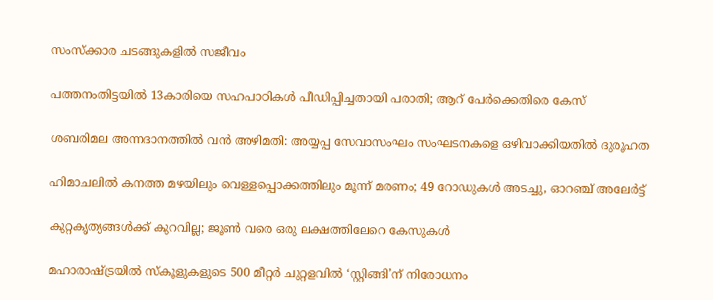സംസ്ക്കാര ചടങ്ങുകളിൽ സജീവം

പത്തനംതിട്ടയില്‍ 13കാരിയെ സഹപാഠികള്‍ പീഡിപ്പിച്ചതായി പരാതി; ആറ് പേര്‍ക്കെതിരെ കേസ്

ശബരിമല അന്നദാനത്തില്‍ വന്‍ അഴിമതി: അയ്യപ്പ സേവാസംഘം സംഘടനകളെ ഒഴിവാക്കിയതില്‍ ദുരൂഹത

ഹിമാചലിൽ കനത്ത മഴയിലും വെള്ളപ്പൊക്കത്തിലും മൂന്ന് മരണം; 49 റോഡുകൾ അടച്ചു, ഓറഞ്ച് അലേർട്ട്

കുറ്റകൃത്യങ്ങള്‍ക്ക് കുറവില്ല; ജൂണ്‍ വരെ ഒരു ലക്ഷത്തിലേറെ കേസുകള്‍

മഹാരാഷ്‌ട്രയില്‍ സ്‌കൂളുകളുടെ 500 മീറ്റര്‍ ചുറ്റളവില്‍ ‘സ്റ്റിങ്ങി’ന് നിരോധനം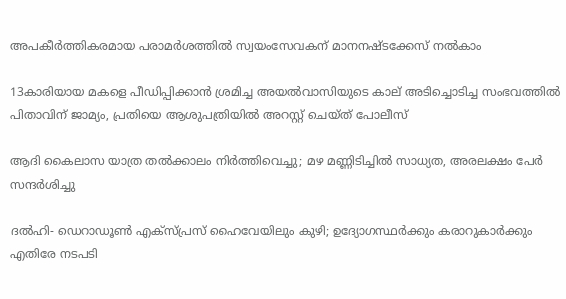അപകീര്‍ത്തികരമായ പരാമര്‍ശത്തില്‍ സ്വയംസേവകന് മാനനഷ്ടക്കേസ് നല്‍കാം

13കാരിയായ മകളെ പീഡിപ്പിക്കാൻ ശ്രമിച്ച അയൽവാസിയുടെ കാല് അടിച്ചൊടിച്ച സംഭവത്തിൽ പിതാവിന് ജാമ്യം, പ്രതിയെ ആശുപത്രിയിൽ അറസ്റ്റ് ചെയ്ത് പോലീസ്

ആദി കൈലാസ യാത്ര തൽക്കാലം നിർത്തിവെച്ചു; മഴ മണ്ണിടിച്ചിൽ സാധ്യത, അരലക്ഷം പേർ സന്ദർശിച്ചു

ദൽഹി- ഡെറാഡൂൺ എക്‌സ്പ്രസ് ഹൈവേയിലും കുഴി; ഉദ്യോഗസ്ഥർക്കും കരാറുകാർക്കും എതിരേ നടപടി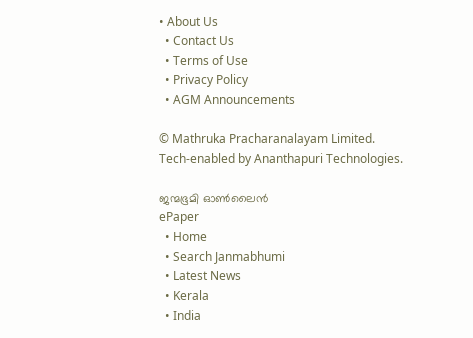• About Us
  • Contact Us
  • Terms of Use
  • Privacy Policy
  • AGM Announcements

© Mathruka Pracharanalayam Limited.
Tech-enabled by Ananthapuri Technologies.

ജന്മഭൂമി ഓണ്‍ലൈന്‍
ePaper
  • Home
  • Search Janmabhumi
  • Latest News
  • Kerala
  • India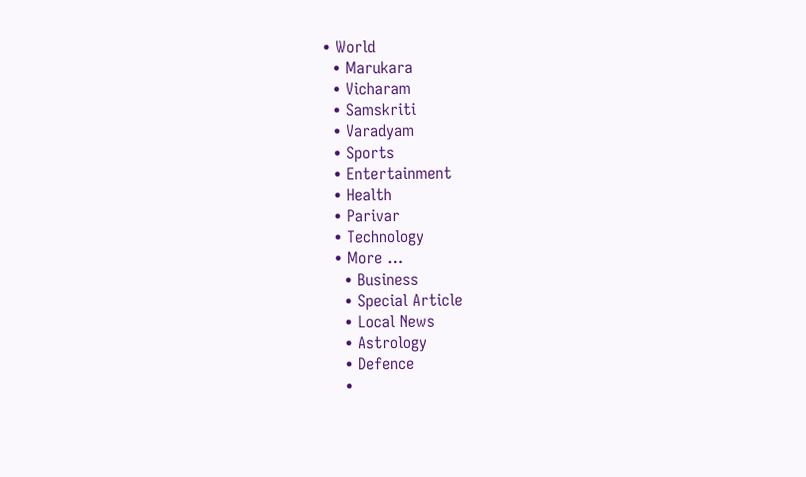• World
  • Marukara
  • Vicharam
  • Samskriti
  • Varadyam
  • Sports
  • Entertainment
  • Health
  • Parivar
  • Technology
  • More …
    • Business
    • Special Article
    • Local News
    • Astrology
    • Defence
    •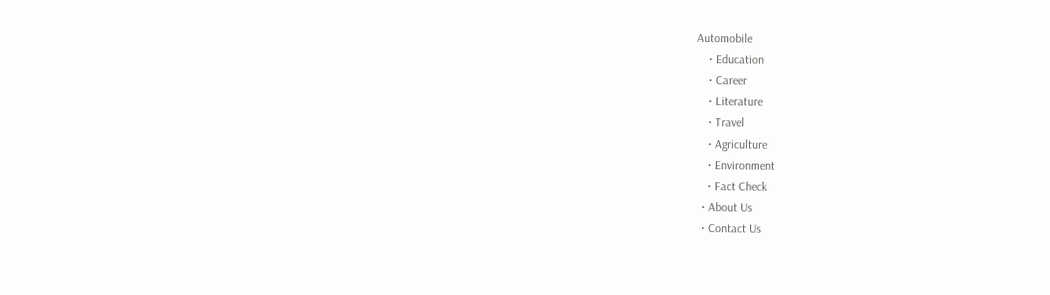Automobile
    • Education
    • Career
    • Literature
    • Travel
    • Agriculture
    • Environment
    • Fact Check
  • About Us
  • Contact Us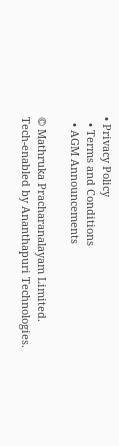• Privacy Policy
  • Terms and Conditions
  • AGM Announcements

© Mathruka Pracharanalayam Limited.
Tech-enabled by Ananthapuri Technologies.